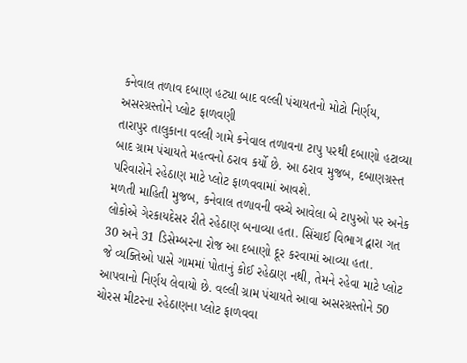કનેવાલ તળાવ દબાણ હટ્યા બાદ વલ્લી પંચાયતનો મોટો નિર્ણય, અસરગ્રસ્તોને પ્લોટ ફાળવણી
તારાપુર તાલુકાના વલ્લી ગામે કનેવાલ તળાવના ટાપુ પરથી દબાણો હટાવ્યા બાદ ગ્રામ પંચાયતે મહત્વનો ઠરાવ કર્યો છે. આ ઠરાવ મુજબ, દબાણગ્રસ્ત પરિવારોને રહેઠાણ માટે પ્લોટ ફાળવવામાં આવશે.
મળતી માહિતી મુજબ, કનેવાલ તળાવની વચ્ચે આવેલા બે ટાપુઓ પર અનેક લોકોએ ગેરકાયદેસર રીતે રહેઠાણ બનાવ્યા હતા. સિંચાઈ વિભાગ દ્વારા ગત 30 અને 31 ડિસેમ્બરના રોજ આ દબાણો દૂર કરવામાં આવ્યા હતા.
જે વ્યક્તિઓ પાસે ગામમાં પોતાનું કોઈ રહેઠાણ નથી, તેમને રહેવા માટે પ્લોટ આપવાનો નિર્ણય લેવાયો છે. વલ્લી ગ્રામ પંચાયતે આવા અસરગ્રસ્તોને 50 ચોરસ મીટરના રહેઠાણના પ્લોટ ફાળવવા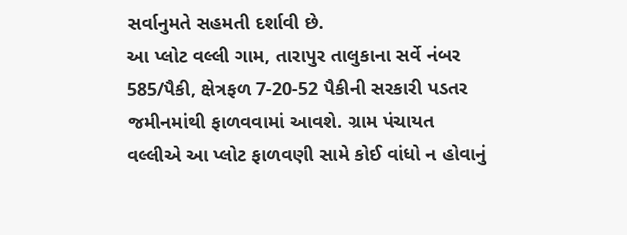સર્વાનુમતે સહમતી દર્શાવી છે.
આ પ્લોટ વલ્લી ગામ, તારાપુર તાલુકાના સર્વે નંબર 585/પૈકી, ક્ષેત્રફળ 7-20-52 પૈકીની સરકારી પડતર જમીનમાંથી ફાળવવામાં આવશે. ગ્રામ પંચાયત વલ્લીએ આ પ્લોટ ફાળવણી સામે કોઈ વાંધો ન હોવાનું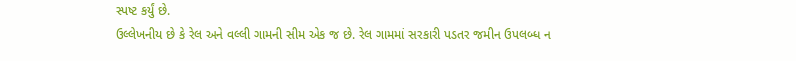સ્પષ્ટ કર્યું છે.
ઉલ્લેખનીય છે કે રેલ અને વલ્લી ગામની સીમ એક જ છે. રેલ ગામમાં સરકારી પડતર જમીન ઉપલબ્ધ ન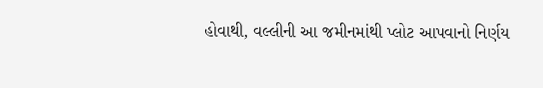હોવાથી, વલ્લીની આ જમીનમાંથી પ્લોટ આપવાનો નિર્ણય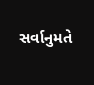સર્વાનુમતે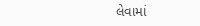લેવામાં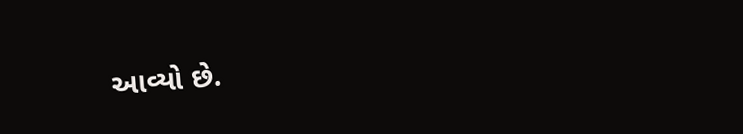આવ્યો છે.